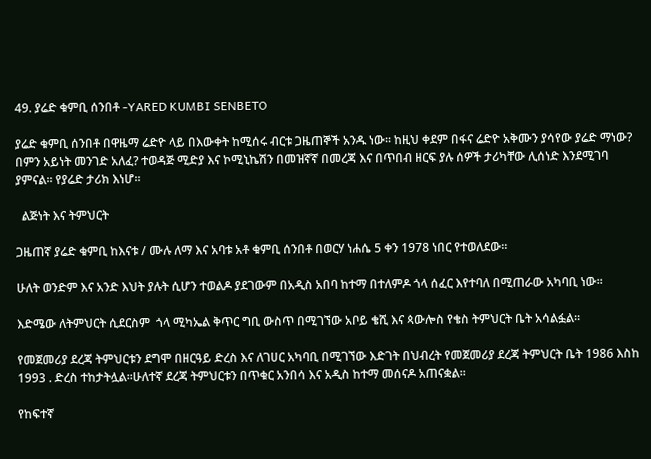49. ያሬድ ቁምቢ ሰንበቶ -YARED KUMBI SENBETO

ያሬድ ቁምቢ ሰንበቶ በዋዜማ ሬድዮ ላይ በእውቀት ከሚሰሩ ብርቱ ጋዜጠኞች አንዱ ነው፡፡ ከዚህ ቀደም በፋና ሬድዮ አቅሙን ያሳየው ያሬድ ማነው? በምን አይነት መንገድ አለፈ? ተወዳጅ ሚድያ እና ኮሚኒኬሽን በመዝኛኛ በመረጃ እና በጥበብ ዘርፍ ያሉ ሰዎች ታሪካቸው ሊሰነድ እንደሚገባ ያምናል፡፡ የያሬድ ታሪክ እነሆ፡፡

  ልጅነት እና ትምህርት

ጋዜጠኛ ያሬድ ቁምቢ ከእናቱ / ሙሉ ለማ እና አባቱ አቶ ቁምቢ ሰንበቶ በወርሃ ነሐሴ 5 ቀን 1978 ነበር የተወለደው፡፡

ሁለት ወንድም እና አንድ እህት ያሉት ሲሆን ተወልዶ ያደገውም በአዲስ አበባ ከተማ በተለምዶ ጎላ ሰፈር እየተባለ በሚጠራው አካባቢ ነው፡፡

እድሜው ለትምህርት ሲደርስም  ጎላ ሚካኤል ቅጥር ግቢ ውስጥ በሚገኘው አቦይ ቄሺ እና ጳውሎስ የቄስ ትምህርት ቤት አሳልፏል፡፡

የመጀመሪያ ደረጃ ትምህርቱን ደግሞ በዘርዓይ ድረስ እና ለገሀር አካባቢ በሚገኘው እድገት በህብረት የመጀመሪያ ደረጃ ትምህርት ቤት 1986 እስከ 1993 . ድረስ ተከታትሏል፡፡ሁለተኛ ደረጃ ትምህርቱን በጥቁር አንበሳ እና አዲስ ከተማ መሰናዶ አጠናቋል፡፡

የከፍተኛ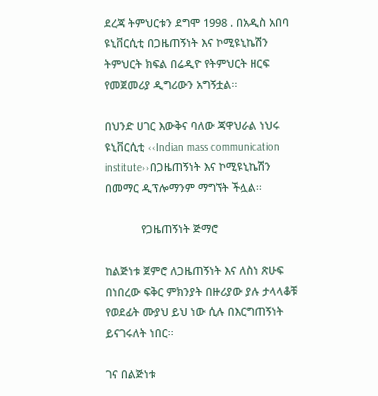ደረጃ ትምህርቱን ደግሞ 1998 . በአዲስ አበባ ዩኒቨርሲቲ በጋዜጠኝነት እና ኮሚዩኒኬሽን ትምህርት ክፍል በሬዲዮ የትምህርት ዘርፍ የመጀመሪያ ዲግሪውን አግኝቷል፡፡

በህንድ ሀገር እውቅና ባለው ጃዋህራል ነህሩ ዩኒቨርሲቲ ‹‹Indian mass communication institute››በጋዜጠኝነት እና ኮሚዩኒኬሽን በመማር ዲፕሎማንም ማግኘት ችሏል፡፡

            የጋዜጠኝነት ጅማሮ

ከልጅነቱ ጀምሮ ለጋዜጠኝነት እና ለስነ ጽሁፍ በነበረው ፍቅር ምክንያት በዙሪያው ያሉ ታላላቆቹ የወደፊት ሙያህ ይህ ነው ሲሉ በእርግጠኝነት ይናገሩለት ነበር፡፡

ገና በልጅነቱ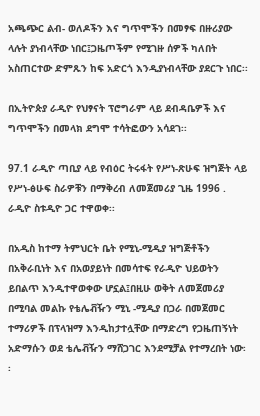አጫጭር ልብ- ወለዶችን እና ግጥሞችን በመፃፍ በዙሪያው ላሉት ያነብላቸው ነበር፤ጋዜጦችም የሚገዙ ሰዎች ካለበት አስጠርተው ድምጹን ከፍ አድርጎ እንዲያነብላቸው ያደርጉ ነበር፡፡

በኢትዮጵያ ራዲዮ የህፃናት ፕሮግራም ላይ ደብዳቤዎች እና ግጥሞችን በመላክ ደግሞ ተሳትፎውን አሳደገ፡፡

97.1 ራዲዮ ጣቢያ ላይ የብዕር ትሩፋት የሥነ-ጽሁፍ ዝግጅት ላይ የሥነ-ፅሁፍ ስራዎቹን በማቅረብ ለመጀመሪያ ጊዜ 1996 . ራዲዮ ስቱዲዮ ጋር ተዋወቀ፡፡

በአዲስ ከተማ ትምህርት ቤት የሚኒ-ሚዲያ ዝግጅቶችን በአቅራቢነት እና በአወያይነት በመሳተፍ የራዲዮ ህይወትን ይበልጥ እንዲተዋወቀው ሆኗል፤በዚሁ ወቅት ለመጀመሪያ በሚባል መልኩ የቴሌቭዥን ሚኒ -ሚዲያ በጋራ በመጀመር ተማሪዎች በፕላዝማ እንዲከታተሏቸው በማድረግ የጋዜጠኝነት አድማሱን ወደ ቴሌቭዥን ማሸጋገር እንደሚቻል የተማረበት ነው፡፡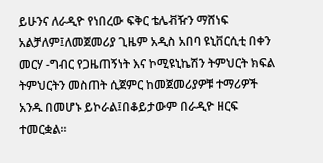ይሁንና ለራዲዮ የነበረው ፍቅር ቴሌቭዥን ማሸነፍ አልቻለም፤ለመጀመሪያ ጊዜም አዲስ አበባ ዩኒቨርሲቲ በቀን መርሃ -ግብር የጋዜጠኝነት እና ኮሚዩኒኬሽን ትምህርት ክፍል ትምህርትን መስጠት ሲጀምር ከመጀመሪያዎቹ ተማሪዎች አንዱ በመሆኑ ይኮራል፤በቆይታውም በራዲዮ ዘርፍ ተመርቋል፡፡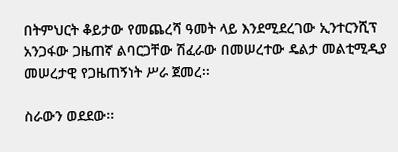በትምህርት ቆይታው የመጨረሻ ዓመት ላይ እንደሚደረገው ኢንተርንሺፕ አንጋፋው ጋዜጠኛ ልባርጋቸው ሽፈራው በመሠረተው ዴልታ መልቲሚዲያ መሠረታዊ የጋዜጠኝነት ሥራ ጀመረ፡፡

ስራውን ወደደው፡፡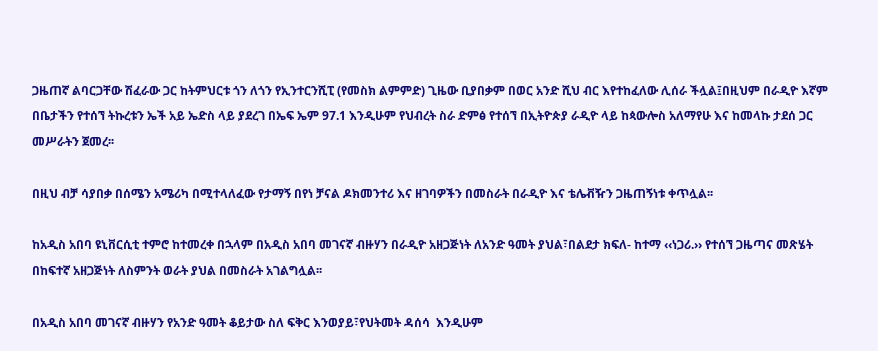ጋዜጠኛ ልባርጋቸው ሽፈራው ጋር ከትምህርቱ ጎን ለጎን የኢንተርንሺፒ (የመስክ ልምምድ) ጊዜው ቢያበቃም በወር አንድ ሺህ ብር እየተከፈለው ሊሰራ ችሏል፤በዚህም በራዲዮ እኛም በቤታችን የተሰኘ ትኩረቱን ኤች አይ ኤድስ ላይ ያደረገ በኤፍ ኤም 97.1 እንዲሁም የህብረት ስራ ድምፅ የተሰኘ በኢትዮጵያ ራዲዮ ላይ ከጳውሎስ አለማየሁ እና ከመላኩ ታደሰ ጋር መሥራትን ጀመረ፡፡

በዚህ ብቻ ሳያበቃ በሰሜን አሜሪካ በሚተላለፈው የታማኝ በየነ ቻናል ዶክመንተሪ እና ዘገባዎችን በመስራት በራዲዮ እና ቴሌቭዥን ጋዜጠኝነቱ ቀጥሏል፡፡

ከአዲስ አበባ ዩኒቨርሲቲ ተምሮ ከተመረቀ በኋላም በአዲስ አበባ መገናኛ ብዙሃን በራዲዮ አዘጋጅነት ለአንድ ዓመት ያህል፣በልደታ ክፍለ- ከተማ ‹‹ነጋሪ.›› የተሰኘ ጋዜጣና መጽሄት በከፍተኛ አዘጋጅነት ለስምንት ወራት ያህል በመስራት አገልግሏል፡፡

በአዲስ አበባ መገናኛ ብዙሃን የአንድ ዓመት ቆይታው ስለ ፍቅር እንወያይ፣የህትመት ዳሰሳ  እንዲሁም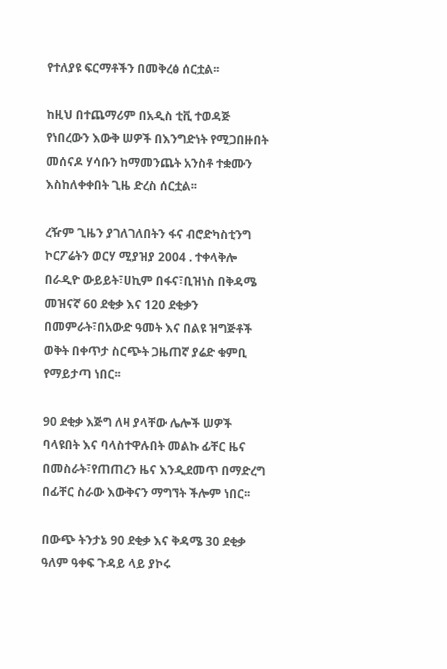የተለያዩ ፍርማቶችን በመቅረፅ ሰርቷል፡፡

ከዚህ በተጨማሪም በአዲስ ቲቪ ተወዳጅ የነበረውን እውቅ ሠዎች በእንግድነት የሚጋበዙበት መሰናዶ ሃሳቡን ከማመንጨት አንስቶ ተቋሙን እስከለቀቀበት ጊዜ ድረስ ሰርቷል፡፡

ረዥም ጊዜን ያገለገለበትን ፋና ብሮድካስቲንግ ኮርፖሬትን ወርሃ ሚያዝያ 2004 . ተቀላቅሎ በራዲዮ ውይይት፣ሀኪም በፋና፣ቢዝነስ በቅዳሜ መዝናኛ 60 ደቂቃ እና 120 ደቂቃን በመምራት፣በአውድ ዓመት እና በልዩ ዝግጅቶች ወቅት በቀጥታ ስርጭት ጋዜጠኛ ያሬድ ቁምቢ የማይታጣ ነበር፡፡

90 ደቂቃ እጅግ ለዛ ያላቸው ሌሎች ሠዎች ባላዩበት እና ባላስተዋሉበት መልኩ ፊቸር ዜና በመስራት፣የጠጠረን ዜና እንዲደመጥ በማድረግ  በፊቸር ስራው እውቅናን ማግኘት ችሎም ነበር፡፡

በውጭ ትንታኔ 90 ደቂቃ እና ቅዳሜ 30 ደቂቃ ዓለም ዓቀፍ ጉዳይ ላይ ያኮሩ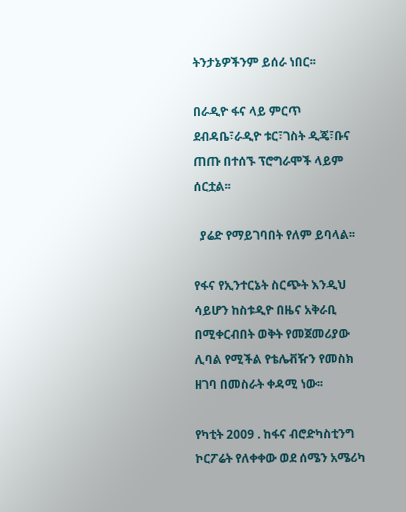ትንታኔዎችንም ይሰራ ነበር፡፡

በራዲዮ ፋና ላይ ምርጥ ደብዳቤ፣ራዲዮ ቱር፣ገስት ዲጄ፣ቡና ጠጡ በተሰኙ ፕሮግራሞች ላይም ሰርቷል፡፡

  ያሬድ የማይገባበት የለም ይባላል፡፡

የፋና የኢንተርኔት ስርጭት እንዲህ ሳይሆን ከስቱዲዮ በዜና አቅራቢ በሚቀርብበት ወቅት የመጀመሪያው ሊባል የሚችል የቴሌቭዥን የመስክ ዘገባ በመስራት ቀዳሚ ነው፡፡

የካቲት 2009 . ከፋና ብሮድካስቲንግ ኮርፖሬት የለቀቀው ወደ ሰሜን አሜሪካ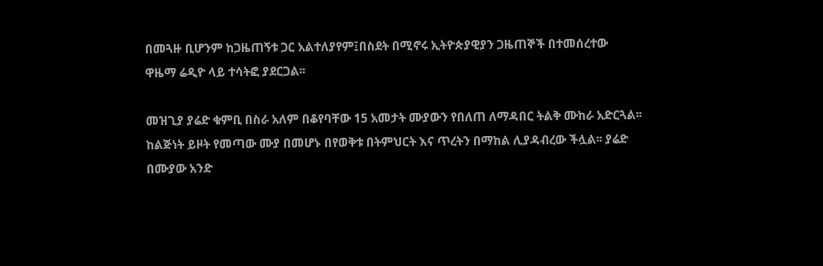በመጓዙ ቢሆንም ከጋዜጠኝቱ ጋር አልተለያየም፤በስደት በሚኖሩ ኢትዮጵያዊያን ጋዜጠኞች በተመሰረተው ዋዜማ ሬዲዮ ላይ ተሳትፎ ያደርጋል፡፡

መዝጊያ ያሬድ ቁምቢ በስራ አለም በቆየባቸው 15 አመታት ሙያውን የበለጠ ለማዳበር ትልቅ ሙከራ አድርጓል፡፡ ከልጅነት ይዞት የመጣው ሙያ በመሆኑ በየወቅቱ በትምህርት እና ጥረትን በማከል ሊያዳብረው ችሏል፡፡ ያሬድ በሙያው አንድ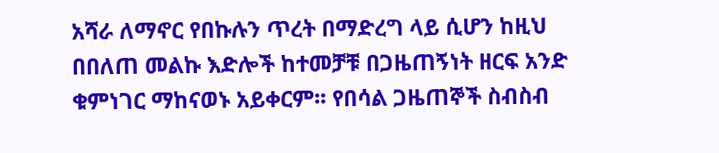አሻራ ለማኖር የበኩሉን ጥረት በማድረግ ላይ ሲሆን ከዚህ በበለጠ መልኩ እድሎች ከተመቻቹ በጋዜጠኝነት ዘርፍ አንድ ቁምነገር ማከናወኑ አይቀርም፡፡ የበሳል ጋዜጠኞች ስብስብ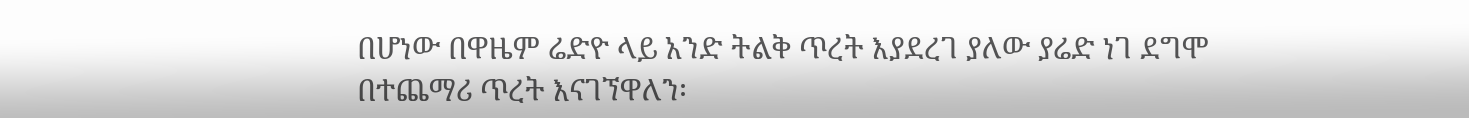በሆነው በዋዜም ሬድዮ ላይ አንድ ትልቅ ጥረት እያደረገ ያለው ያሬድ ነገ ደግሞ በተጨማሪ ጥረት እናገኘዋለን፡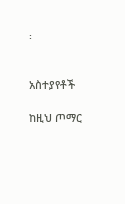፡


አስተያየቶች

ከዚህ ጦማር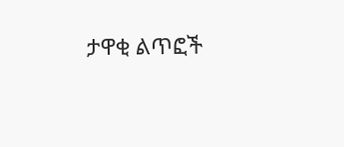ታዋቂ ልጥፎች